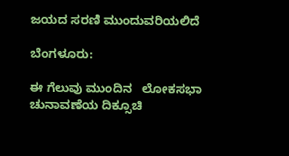ಜಯದ ಸರಣಿ ಮುಂದುವರಿಯಲಿದೆ

ಬೆಂಗಳೂರು:

ಈ ಗೆಲುವು ಮುಂದಿನ   ಲೋಕಸಭಾ ಚುನಾವಣೆಯ ದಿಕ್ಸೂಚಿ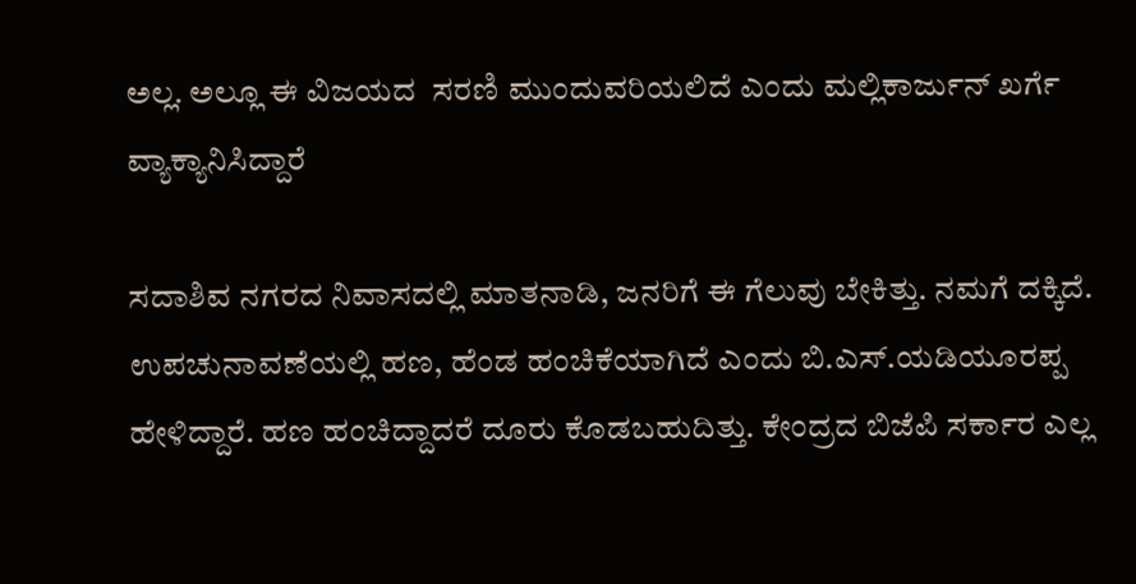ಅಲ್ಲ. ಅಲ್ಲೂ ಈ ವಿಜಯದ  ಸರಣಿ ಮುಂದುವರಿಯಲಿದೆ ಎಂದು ಮಲ್ಲಿಕಾರ್ಜುನ್ ಖರ್ಗೆ ವ್ಯಾಕ್ಯಾನಿಸಿದ್ದಾರೆ

ಸದಾಶಿವ ನಗರದ ನಿವಾಸದಲ್ಲಿ ಮಾತನಾಡಿ, ಜನರಿಗೆ ಈ ಗೆಲುವು ಬೇಕಿತ್ತು. ನಮಗೆ ದಕ್ಕಿದೆ. ಉಪಚುನಾವಣೆಯಲ್ಲಿ ಹಣ, ಹೆಂಡ ಹಂಚಿಕೆಯಾಗಿದೆ ಎಂದು ಬಿ.ಎಸ್.ಯಡಿಯೂರಪ್ಪ ಹೇಳಿದ್ದಾರೆ. ಹಣ ಹಂಚಿದ್ದಾದರೆ ದೂರು ಕೊಡಬಹುದಿತ್ತು. ಕೇಂದ್ರದ ಬಿಜೆಪಿ ಸರ್ಕಾರ ಎಲ್ಲ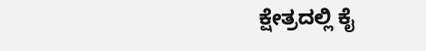ಕ್ಷೇತ್ರದಲ್ಲಿ ಕೈ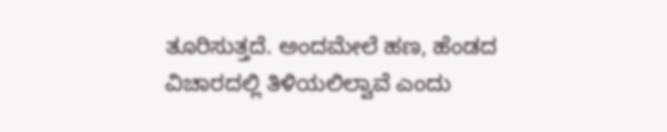ತೂರಿಸುತ್ತದೆ. ಅಂದಮೇಲೆ ಹಣ, ಹೆಂಡದ ವಿಚಾರದಲ್ಲಿ ತಿಳಿಯಲಿಲ್ವಾವೆ ಎಂದು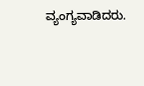ವ್ಯಂಗ್ಯವಾಡಿದರು.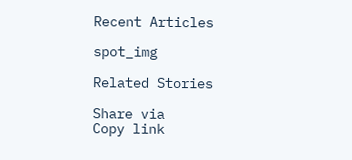Recent Articles

spot_img

Related Stories

Share via
Copy link